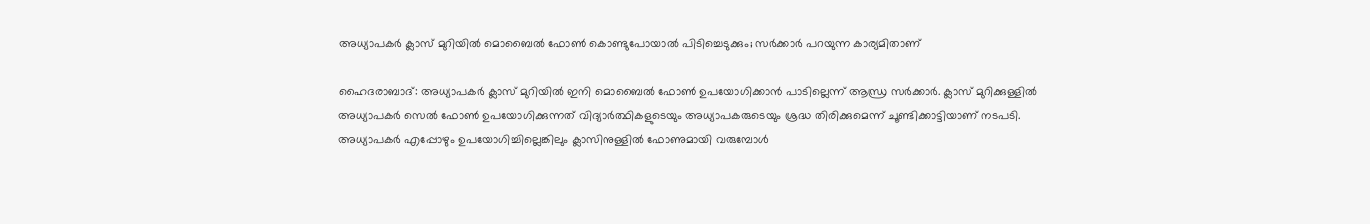അധ്യാപകര്‍ ക്ലാസ് മുറിയില്‍ മൊബൈല്‍ ഫോണ്‍ കൊണ്ടുപോയാല്‍ പിടിച്ചെടുക്കും; സര്‍ക്കാര്‍ പറയുന്ന കാര്യമിതാണ്

ഹൈദരാബാദ്: അധ്യാപകര്‍ ക്ലാസ് മുറിയില്‍ ഇനി മൊബൈല്‍ ഫോണ്‍ ഉപയോഗിക്കാന്‍ പാടില്ലെന്ന് ആന്ധ്ര സര്‍ക്കാര്‍. ക്ലാസ് മുറിക്കുള്ളില്‍ അധ്യാപകര്‍ സെല്‍ ഫോണ്‍ ഉപയോഗിക്കുന്നത് വിദ്യാര്‍ത്ഥികളുടെയും അധ്യാപകരുടെയും ശ്രദ്ധ തിരിക്കുമെന്ന് ചൂണ്ടിക്കാട്ടിയാണ് നടപടി. അധ്യാപകര്‍ എപ്പോഴും ഉപയോഗിച്ചില്ലെങ്കിലും ക്ലാസിനുള്ളില്‍ ഫോണുമായി വരുമ്പോള്‍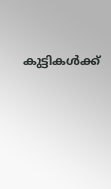കുട്ടികള്‍ക്ക്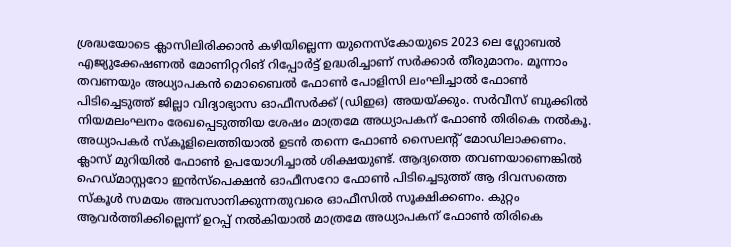ശ്രദ്ധയോടെ ക്ലാസിലിരിക്കാന്‍ കഴിയില്ലെന്ന യുനെസ്‌കോയുടെ 2023 ലെ ഗ്ലോബല്‍ എജ്യുക്കേഷണല്‍ മോണിറ്ററിങ് റിപ്പോര്‍ട്ട് ഉദ്ധരിച്ചാണ് സര്‍ക്കാര്‍ തീരുമാനം. മൂന്നാം തവണയും അധ്യാപകന്‍ മൊബൈല്‍ ഫോണ്‍ പോളിസി ലംഘിച്ചാല്‍ ഫോണ്‍ പിടിച്ചെടുത്ത് ജില്ലാ വിദ്യാഭ്യാസ ഓഫീസര്‍ക്ക് (ഡിഇഒ) അയയ്ക്കും. സര്‍വീസ് ബുക്കില്‍ നിയമലംഘനം രേഖപ്പെടുത്തിയ ശേഷം മാത്രമേ അധ്യാപകന് ഫോണ്‍ തിരികെ നല്‍കൂ.
അധ്യാപകര്‍ സ്‌കൂളിലെത്തിയാല്‍ ഉടന്‍ തന്നെ ഫോണ്‍ സൈലന്റ് മോഡിലാക്കണം. ക്ലാസ് മുറിയില്‍ ഫോണ്‍ ഉപയോഗിച്ചാല്‍ ശിക്ഷയുണ്ട്. ആദ്യത്തെ തവണയാണെങ്കില്‍ ഹെഡ്മാസ്റ്ററോ ഇന്‍സ്‌പെക്ഷന്‍ ഓഫീസറോ ഫോണ്‍ പിടിച്ചെടുത്ത് ആ ദിവസത്തെ സ്‌കൂള്‍ സമയം അവസാനിക്കുന്നതുവരെ ഓഫീസില്‍ സൂക്ഷിക്കണം. കുറ്റം ആവര്‍ത്തിക്കില്ലെന്ന് ഉറപ്പ് നല്‍കിയാല്‍ മാത്രമേ അധ്യാപകന് ഫോണ്‍ തിരികെ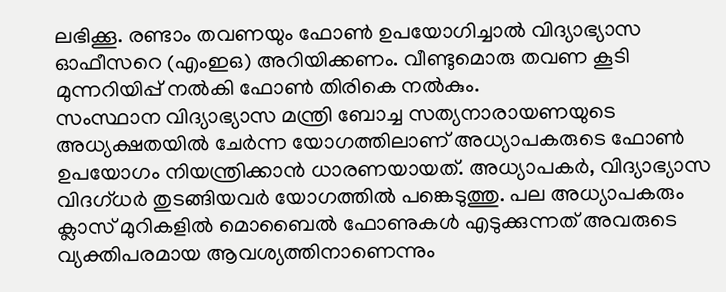ലഭിക്കൂ. രണ്ടാം തവണയും ഫോണ്‍ ഉപയോഗിച്ചാല്‍ വിദ്യാഭ്യാസ ഓഫീസറെ (എംഇഒ) അറിയിക്കണം. വീണ്ടുമൊരു തവണ കൂടി മുന്നറിയിപ്പ് നല്‍കി ഫോണ്‍ തിരികെ നല്‍കും.
സംസ്ഥാന വിദ്യാഭ്യാസ മന്ത്രി ബോച്ച സത്യനാരായണയുടെ അധ്യക്ഷതയില്‍ ചേര്‍ന്ന യോഗത്തിലാണ് അധ്യാപകരുടെ ഫോണ്‍ ഉപയോഗം നിയന്ത്രിക്കാന്‍ ധാരണയായത്. അധ്യാപകര്‍, വിദ്യാഭ്യാസ വിദഗ്ധര്‍ തുടങ്ങിയവര്‍ യോഗത്തില്‍ പങ്കെടുത്തു. പല അധ്യാപകരും ക്ലാസ് മുറികളില്‍ മൊബൈല്‍ ഫോണുകള്‍ എടുക്കുന്നത് അവരുടെ വ്യക്തിപരമായ ആവശ്യത്തിനാണെന്നും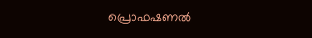പ്രൊഫഷണല്‍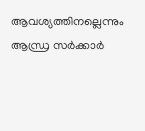ആവശ്യത്തിനല്ലെന്നും ആന്ധ്ര സര്‍ക്കാര്‍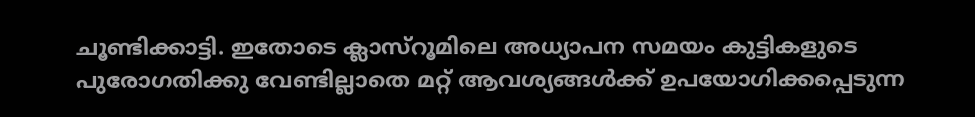ചൂണ്ടിക്കാട്ടി. ഇതോടെ ക്ലാസ്‌റൂമിലെ അധ്യാപന സമയം കുട്ടികളുടെ പുരോഗതിക്കു വേണ്ടില്ലാതെ മറ്റ് ആവശ്യങ്ങള്‍ക്ക് ഉപയോഗിക്കപ്പെടുന്ന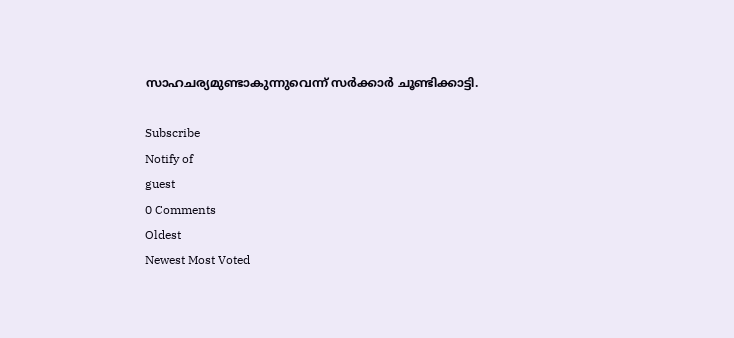സാഹചര്യമുണ്ടാകുന്നുവെന്ന് സര്‍ക്കാര്‍ ചൂണ്ടിക്കാട്ടി.

Subscribe
Notify of
guest
0 Comments
Oldest
Newest Most Voted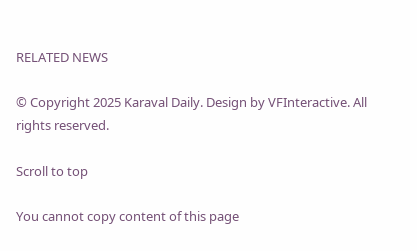RELATED NEWS

© Copyright 2025 Karaval Daily. Design by VFInteractive. All rights reserved.

Scroll to top

You cannot copy content of this page